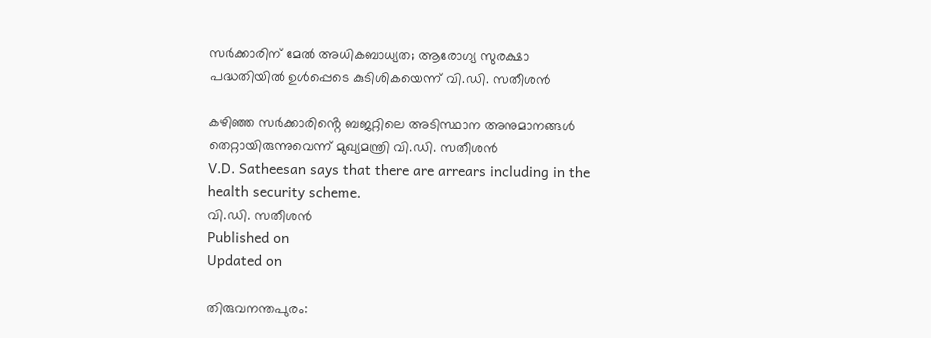സർക്കാരിന് മേൽ അധികബാധ്യത; ആരോഗ്യ സുരക്ഷാ പദ്ധതിയിൽ ഉൾപ്പെടെ കുടിശികയെന്ന് വി.ഡി. സതീശൻ

കഴിഞ്ഞ സർക്കാരിൻ്റെ ബജറ്റിലെ അടിസ്ഥാന അനുമാനങ്ങൾ തെറ്റായിരുന്നുവെന്ന് മുഖ്യമന്ത്രി വി.ഡി. സതീശൻ
V.D. Satheesan says that there are arrears including in the health security scheme.
വി.ഡി. സതീശൻ
Published on
Updated on

തിരുവനന്തപുരം: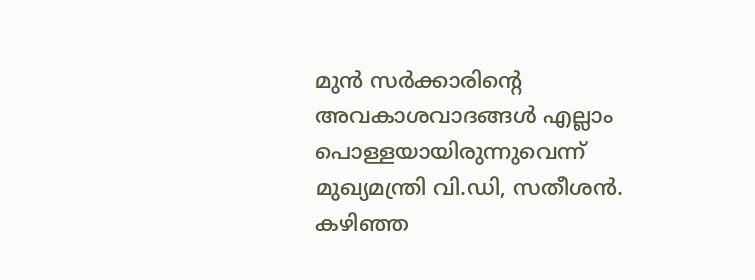മുൻ സർക്കാരിൻ്റെ അവകാശവാദങ്ങൾ എല്ലാം പൊള്ളയായിരുന്നുവെന്ന് മുഖ്യമന്ത്രി വി.ഡി, സതീശൻ. കഴിഞ്ഞ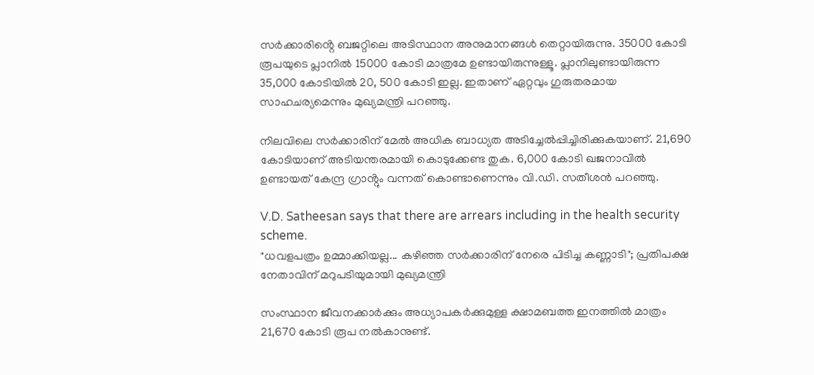സർക്കാരിൻ്റെ ബജറ്റിലെ അടിസ്ഥാന അനുമാനങ്ങൾ തെറ്റായിരുന്നു. 35000 കോടി രൂപയുടെ പ്ലാനിൽ 15000 കോടി മാത്രമേ ഉണ്ടായിരുന്നുള്ളൂ. പ്ലാനിലുണ്ടായിരുന്ന 35,000 കോടിയിൽ 20, 500 കോടി ഇല്ല. ഇതാണ് ഏറ്റവും ഗുരുതരമായ സാഹചര്യമെന്നും മുഖ്യമന്ത്രി പറഞ്ഞു.

നിലവിലെ സർക്കാരിന് മേൽ അധിക ബാധ്യത അടിച്ചേൽപ്പിച്ചിരിക്കുകയാണ്. 21,690 കോടിയാണ് അടിയന്തരമായി കൊടുക്കേണ്ട തുക. 6,000 കോടി ഖജനാവിൽ ഉണ്ടായത് കേന്ദ്ര ഗ്രാൻ്റും വന്നത് കൊണ്ടാണെന്നും വി.ഡി. സതീശൻ പറഞ്ഞു.

V.D. Satheesan says that there are arrears including in the health security scheme.
"ധവളപത്രം ഉമ്മാക്കിയല്ല... കഴിഞ്ഞ സർക്കാരിന് നേരെ പിടിച്ച കണ്ണാടി"; പ്രതിപക്ഷ നേതാവിന് മറുപടിയുമായി മുഖ്യമന്ത്രി

സംസ്ഥാന ജീവനക്കാർക്കും അധ്യാപകർക്കുമുള്ള ക്ഷാമബത്ത ഇനത്തിൽ മാത്രം 21,670 കോടി രൂപ നൽകാനുണ്ട്.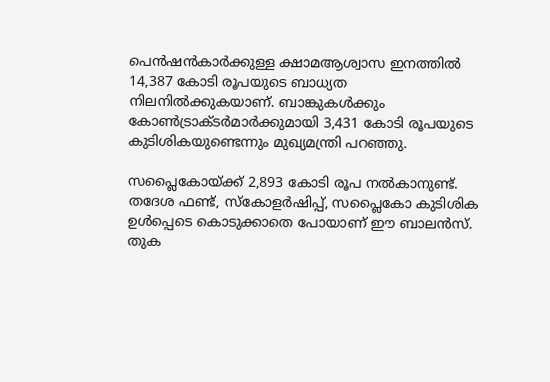പെൻഷൻകാർക്കുള്ള ക്ഷാമആശ്വാസ ഇനത്തിൽ 14,387 കോടി രൂപയുടെ ബാധ്യത നിലനിൽക്കുകയാണ്. ബാങ്കുകൾക്കും കോൺട്രാക്ടർമാർക്കുമായി 3,431 കോടി രൂപയുടെ കുടിശികയുണ്ടെന്നും മുഖ്യമന്ത്രി പറഞ്ഞു.

സപ്ലൈകോയ്ക്ക് 2,893 കോടി രൂപ നൽകാനുണ്ട്. തദേശ ഫണ്ട്, സ്കോളർഷിപ്പ്, സപ്ലൈകോ കുടിശിക ഉൾപ്പെടെ കൊടുക്കാതെ പോയാണ് ഈ ബാലൻസ്. തുക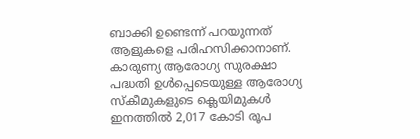ബാക്കി ഉണ്ടെന്ന് പറയുന്നത് ആളുകളെ പരിഹസിക്കാനാണ്. കാരുണ്യ ആരോഗ്യ സുരക്ഷാ പദ്ധതി ഉൾപ്പെടെയുള്ള ആരോഗ്യ സ്കീമുകളുടെ ക്ലെയിമുകൾ ഇനത്തിൽ 2,017 കോടി രൂപ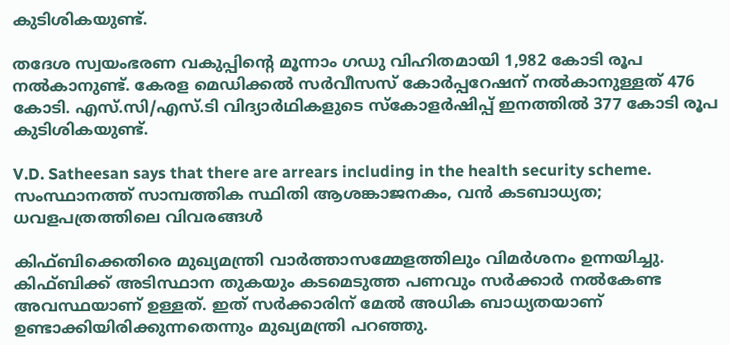കുടിശികയുണ്ട്.

തദേശ സ്വയംഭരണ വകുപ്പിൻ്റെ മൂന്നാം ഗഡു വിഹിതമായി 1,982 കോടി രൂപ നൽകാനുണ്ട്. കേരള മെഡിക്കൽ സർവീസസ് കോർപ്പറേഷന് നൽകാനുള്ളത് 476 കോടി. എസ്‌.സി/എസ്‌.ടി വിദ്യാർഥികളുടെ സ്കോളർഷിപ്പ് ഇനത്തിൽ 377 കോടി രൂപ കുടിശികയുണ്ട്.

V.D. Satheesan says that there are arrears including in the health security scheme.
സംസ്ഥാനത്ത് സാമ്പത്തിക സ്ഥിതി ആശങ്കാജനകം, വൻ കടബാധ്യത; ധവളപത്രത്തിലെ വിവരങ്ങൾ

കിഫ്ബിക്കെതിരെ മുഖ്യമന്ത്രി വാർത്താസമ്മേളത്തിലും വിമർശനം ഉന്നയിച്ചു. കിഫ്ബിക്ക് അടിസ്ഥാന തുകയും കടമെടുത്ത പണവും സർക്കാർ നൽകേണ്ട അവസ്ഥയാണ് ഉള്ളത്. ഇത് സർക്കാരിന് മേൽ അധിക ബാധ്യതയാണ് ഉണ്ടാക്കിയിരിക്കുന്നതെന്നും മുഖ്യമന്ത്രി പറഞ്ഞു.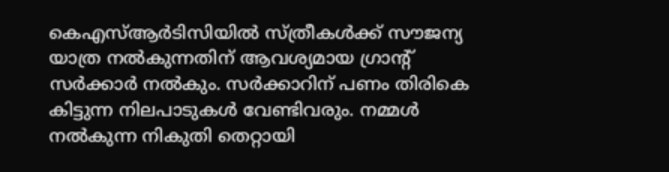കെഎസ്ആർടിസിയിൽ സ്ത്രീകൾക്ക് സൗജന്യ യാത്ര നൽകുന്നതിന് ആവശ്യമായ ഗ്രാൻ്റ് സർക്കാർ നൽകും. സർക്കാറിന് പണം തിരികെ കിട്ടുന്ന നിലപാടുകൾ വേണ്ടിവരും. നമ്മൾ നൽകുന്ന നികുതി തെറ്റായി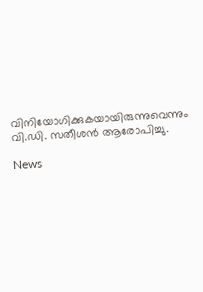വിനിയോഗിക്കുകയായിരുന്നുവെന്നും വി.ഡി. സതീശൻ ആരോപിച്ചു.

News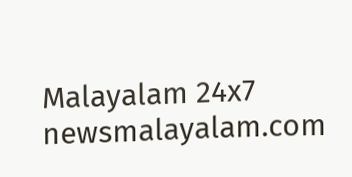Malayalam 24x7
newsmalayalam.com